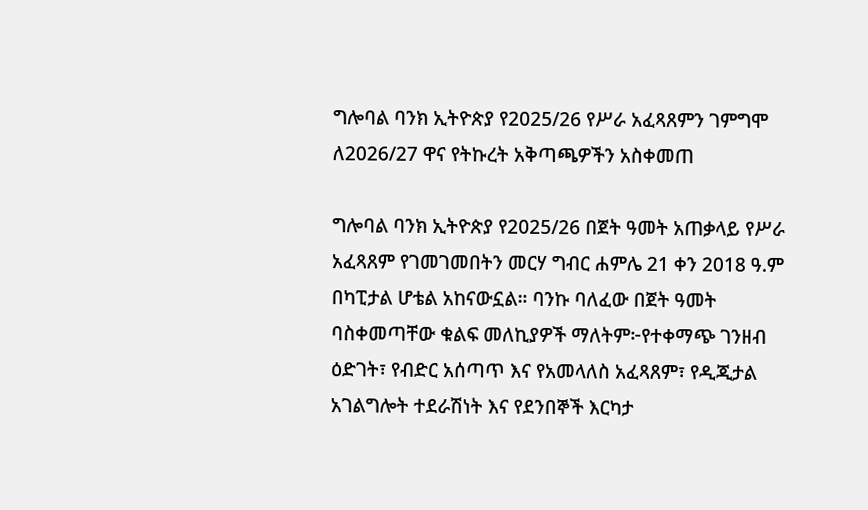ግሎባል ባንክ ኢትዮጵያ የ2025/26 የሥራ አፈጻጸምን ገምግሞ ለ2026/27 ዋና የትኩረት አቅጣጫዎችን አስቀመጠ

ግሎባል ባንክ ኢትዮጵያ የ2025/26 በጀት ዓመት አጠቃላይ የሥራ አፈጻጸም የገመገመበትን መርሃ ግብር ሐምሌ 21 ቀን 2018 ዓ.ም በካፒታል ሆቴል አከናውኗል። ባንኩ ባለፈው በጀት ዓመት ባስቀመጣቸው ቁልፍ መለኪያዎች ማለትም፦የተቀማጭ ገንዘብ ዕድገት፣ የብድር አሰጣጥ እና የአመላለስ አፈጻጸም፣ የዲጂታል አገልግሎት ተደራሽነት እና የደንበኞች እርካታ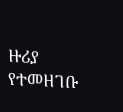ዙሪያ የተመዘገቡ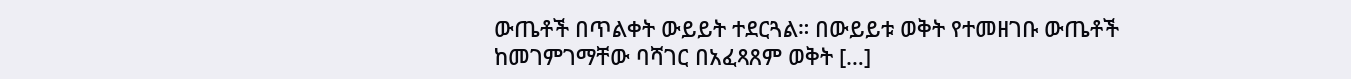ውጤቶች በጥልቀት ውይይት ተደርጓል። በውይይቱ ወቅት የተመዘገቡ ውጤቶች ከመገምገማቸው ባሻገር በአፈጻጸም ወቅት […]